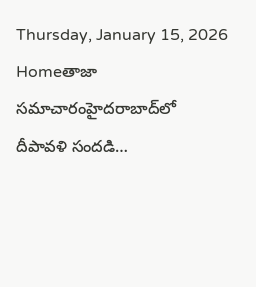Thursday, January 15, 2026
Homeతాజా సమాచారంహైదరాబాద్‌లో దీపావళి సందడి…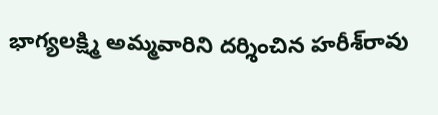భాగ్యలక్ష్మి అమ్మవారిని దర్శించిన హరీశ్‌రావు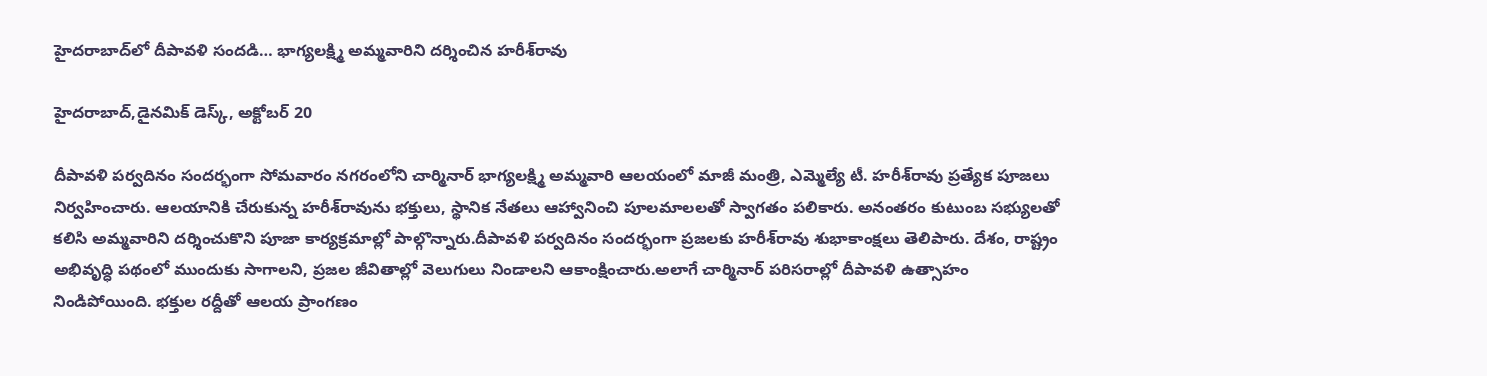హైదరాబాద్‌లో దీపావళి సందడి… భాగ్యలక్ష్మి అమ్మవారిని దర్శించిన హరీశ్‌రావు

హైదరాబాద్‌,డైనమిక్ డెస్క్, అక్టోబర్ 20

దీపావళి పర్వదినం సందర్భంగా సోమవారం నగరంలోని చార్మినార్ భాగ్యలక్ష్మి అమ్మవారి ఆలయంలో మాజీ మంత్రి, ఎమ్మెల్యే టీ. హరీశ్‌రావు ప్రత్యేక పూజలు నిర్వహించారు. ఆలయానికి చేరుకున్న హరీశ్‌రావును భక్తులు, స్థానిక నేతలు ఆహ్వానించి పూలమాలలతో స్వాగతం పలికారు. అనంతరం కుటుంబ సభ్యులతో కలిసి అమ్మవారిని దర్శించుకొని పూజా కార్యక్రమాల్లో పాల్గొన్నారు.దీపావళి పర్వదినం సందర్భంగా ప్రజలకు హరీశ్‌రావు శుభాకాంక్షలు తెలిపారు. దేశం, రాష్ట్రం అభివృద్ధి పథంలో ముందుకు సాగాలని, ప్రజల జీవితాల్లో వెలుగులు నిండాలని ఆకాంక్షించారు.అలాగే చార్మినార్ పరిసరాల్లో దీపావళి ఉత్సాహం నిండిపోయింది. భక్తుల రద్దీతో ఆలయ ప్రాంగణం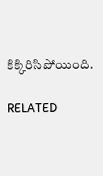కిక్కిరిసిపోయింది.

RELATED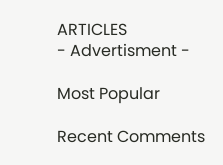ARTICLES
- Advertisment -

Most Popular

Recent Comments